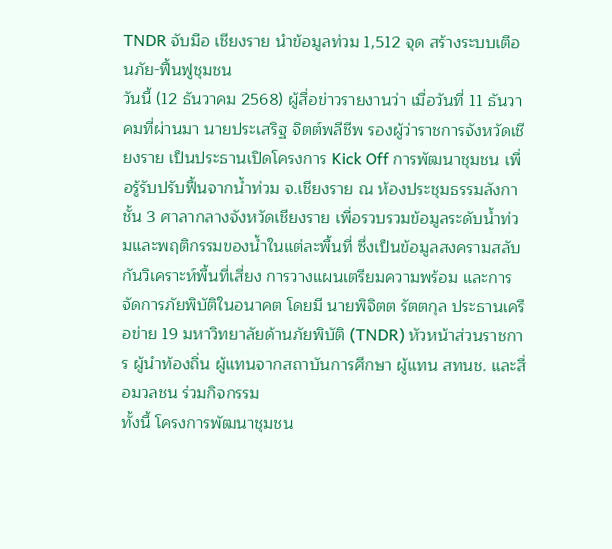TNDR จับมือ เชียงราย นำข้อมูลท่วม 1,512 จุด สร้างระบบเตือนภัย-ฟื้นฟูชุมชน
วันนี้ (12 ธันวาคม 2568) ผู้สื่อข่าวรายงานว่า เมื่อวันที่ 11 ธันวาคมที่ผ่านมา นายประเสริฐ จิตต์พลีชีพ รองผู้ว่าราชการจังหวัดเชียงราย เป็นประธานเปิดโครงการ Kick Off การพัฒนาชุมชน เพื่อรู้รับปรับฟื้นจากน้ำท่วม จ.เชียงราย ณ ห้องประชุมธรรมลังกา ชั้น 3 ศาลากลางจังหวัดเชียงราย เพื่อรวบรวมข้อมูลระดับน้ำท่วมและพฤติกรรมของน้ำในแต่ละพื้นที่ ซึ่งเป็นข้อมูลสงครามสลับกันวิเคราะห์พื้นที่เสี่ยง การวางแผนเตรียมความพร้อม และการจัดการภัยพิบัติในอนาคต โดยมี นายพิจิตต รัตตกุล ประธานเครือข่าย 19 มหาวิทยาลัยด้านภัยพิบัติ (TNDR) หัวหน้าส่วนราชการ ผู้นำท้องถิ่น ผู้แทนจากสถาบันการศึกษา ผู้แทน สทนช. และสื่อมวลชน ร่วมกิจกรรม
ทั้งนี้ โครงการพัฒนาชุมชน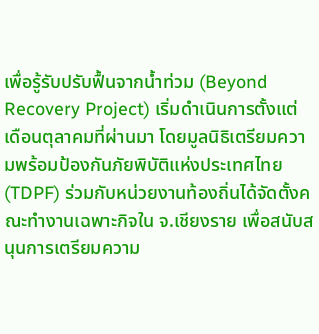เพื่อรู้รับปรับฟื้นจากน้ำท่วม (Beyond Recovery Project) เริ่มดำเนินการตั้งแต่เดือนตุลาคมที่ผ่านมา โดยมูลนิธิเตรียมความพร้อมป้องกันภัยพิบัติแห่งประเทศไทย (TDPF) ร่วมกับหน่วยงานท้องถิ่นได้จัดตั้งคณะทำงานเฉพาะกิจใน จ.เชียงราย เพื่อสนับสนุนการเตรียมความ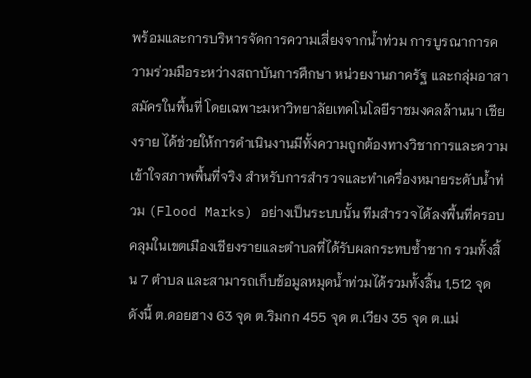พร้อมและการบริหารจัดการความเสี่ยงจากน้ำท่วม การบูรณาการความร่วมมือระหว่างสถาบันการศึกษา หน่วยงานภาครัฐ และกลุ่มอาสาสมัครในพื้นที่ โดยเฉพาะมหาวิทยาลัยเทคโนโลยีราชมงคลล้านนา เชียงราย ได้ช่วยให้การดำเนินงานมีทั้งความถูกต้องทางวิชาการและความเข้าใจสภาพพื้นที่จริง สำหรับการสำรวจและทำเครื่องหมายระดับน้ำท่วม (Flood Marks) อย่างเป็นระบบนั้น ทีมสำรวจได้ลงพื้นที่ครอบคลุมในเขตเมืองเชียงรายและตำบลที่ได้รับผลกระทบซ้ำซาก รวมทั้งสิ้น 7 ตำบล และสามารถเก็บข้อมูลหมุดน้ำท่วมได้รวมทั้งสิ้น 1,512 จุด ดังนี้ ต.ดอยฮาง 63 จุด ต.ริมกก 455 จุด ต.เวียง 35 จุด ต.แม่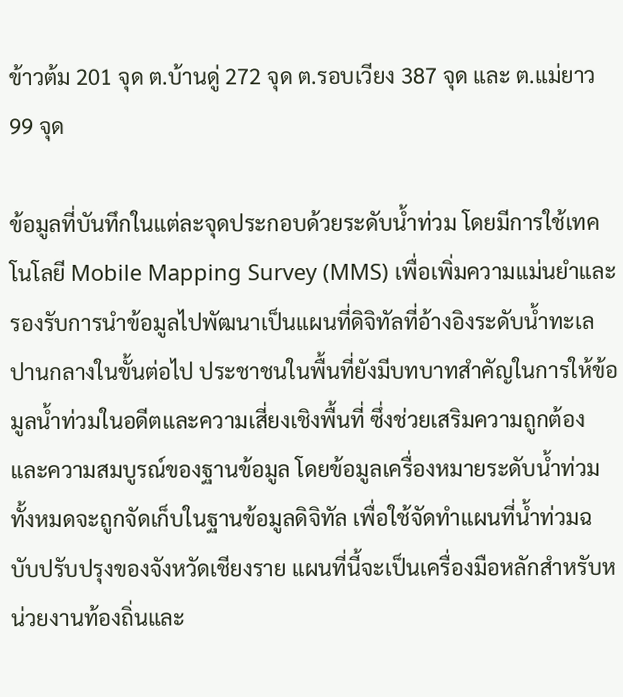ข้าวต้ม 201 จุด ต.บ้านดู่ 272 จุด ต.รอบเวียง 387 จุด และ ต.แม่ยาว 99 จุด

ข้อมูลที่บันทึกในแต่ละจุดประกอบด้วยระดับน้ำท่วม โดยมีการใช้เทคโนโลยี Mobile Mapping Survey (MMS) เพื่อเพิ่มความแม่นยำและรองรับการนำข้อมูลไปพัฒนาเป็นแผนที่ดิจิทัลที่อ้างอิงระดับน้ำทะเลปานกลางในขั้นต่อไป ประชาชนในพื้นที่ยังมีบทบาทสำคัญในการให้ข้อมูลน้ำท่วมในอดีตและความเสี่ยงเชิงพื้นที่ ซึ่งช่วยเสริมความถูกต้องและความสมบูรณ์ของฐานข้อมูล โดยข้อมูลเครื่องหมายระดับน้ำท่วมทั้งหมดจะถูกจัดเก็บในฐานข้อมูลดิจิทัล เพื่อใช้จัดทำแผนที่น้ำท่วมฉบับปรับปรุงของจังหวัดเชียงราย แผนที่นี้จะเป็นเครื่องมือหลักสำหรับหน่วยงานท้องถิ่นและ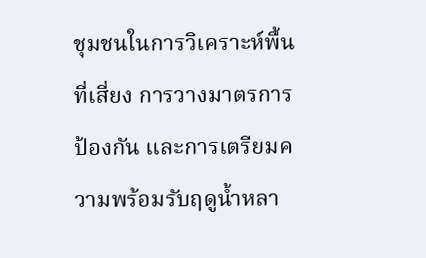ชุมชนในการวิเคราะห์พื้นที่เสี่ยง การวางมาตรการป้องกัน และการเตรียมความพร้อมรับฤดูน้ำหลา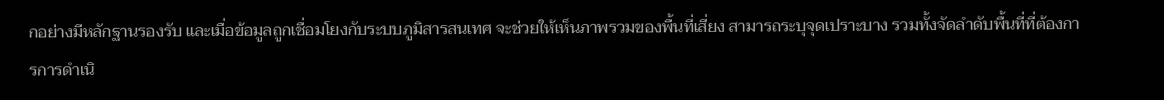กอย่างมีหลักฐานรองรับ และเมื่อข้อมูลถูกเชื่อมโยงกับระบบภูมิสารสนเทศ จะช่วยให้เห็นภาพรวมของพื้นที่เสี่ยง สามารถระบุจุดเปราะบาง รวมทั้งจัดลำดับพื้นที่ที่ต้องการการดำเนิ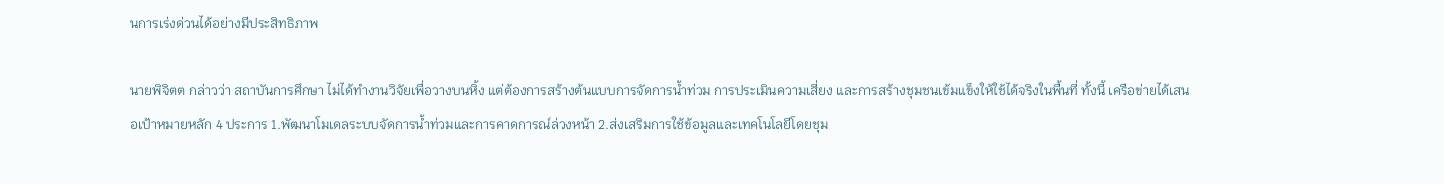นการเร่งด่วนได้อย่างมีประสิทธิภาพ

นายพิจิตต กล่าวว่า สถาบันการศึกษา ไม่ได้ทำงานวิจัยเพื่อวางบนหิ้ง แต่ต้องการสร้างต้นแบบการจัดการน้ำท่วม การประเมินความเสี่ยง และการสร้างชุมชนเข้มแข็งให้ใช้ได้จริงในพื้นที่ ทั้งนี้ เครือข่ายได้เสนอเป้าหมายหลัก 4 ประการ 1.พัฒนาโมเดลระบบจัดการน้ำท่วมและการคาดการณ์ล่วงหน้า 2.ส่งเสริมการใช้ข้อมูลและเทคโนโลยีโดยชุม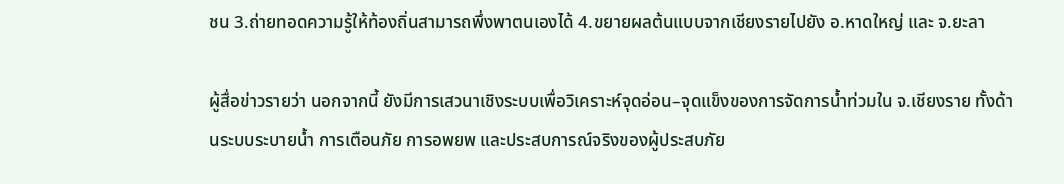ชน 3.ถ่ายทอดความรู้ให้ท้องถิ่นสามารถพึ่งพาตนเองได้ 4.ขยายผลต้นแบบจากเชียงรายไปยัง อ.หาดใหญ่ และ จ.ยะลา

ผู้สื่อข่าวรายว่า นอกจากนี้ ยังมีการเสวนาเชิงระบบเพื่อวิเคราะห์จุดอ่อน–จุดแข็งของการจัดการน้ำท่วมใน จ.เชียงราย ทั้งด้านระบบระบายน้ำ การเตือนภัย การอพยพ และประสบการณ์จริงของผู้ประสบภัย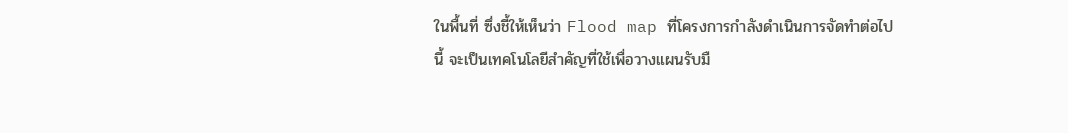ในพื้นที่ ซึ่งชี้ให้เห็นว่า Flood map ที่โครงการกำลังดำเนินการจัดทำต่อไปนี้ จะเป็นเทคโนโลยีสำคัญที่ใช้เพื่อวางแผนรับมื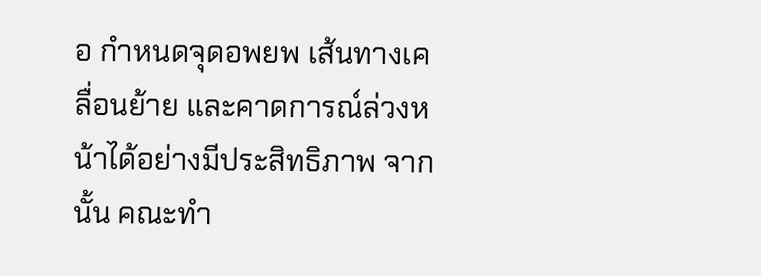อ กำหนดจุดอพยพ เส้นทางเคลื่อนย้าย และคาดการณ์ล่วงหน้าได้อย่างมีประสิทธิภาพ จากนั้น คณะทำ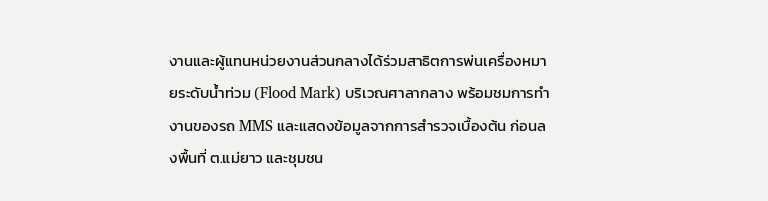งานและผู้แทนหน่วยงานส่วนกลางได้ร่วมสาธิตการพ่นเครื่องหมายระดับน้ำท่วม (Flood Mark) บริเวณศาลากลาง พร้อมชมการทำงานของรถ MMS และแสดงข้อมูลจากการสำรวจเบื้องต้น ก่อนลงพื้นที่ ต.แม่ยาว และชุมชน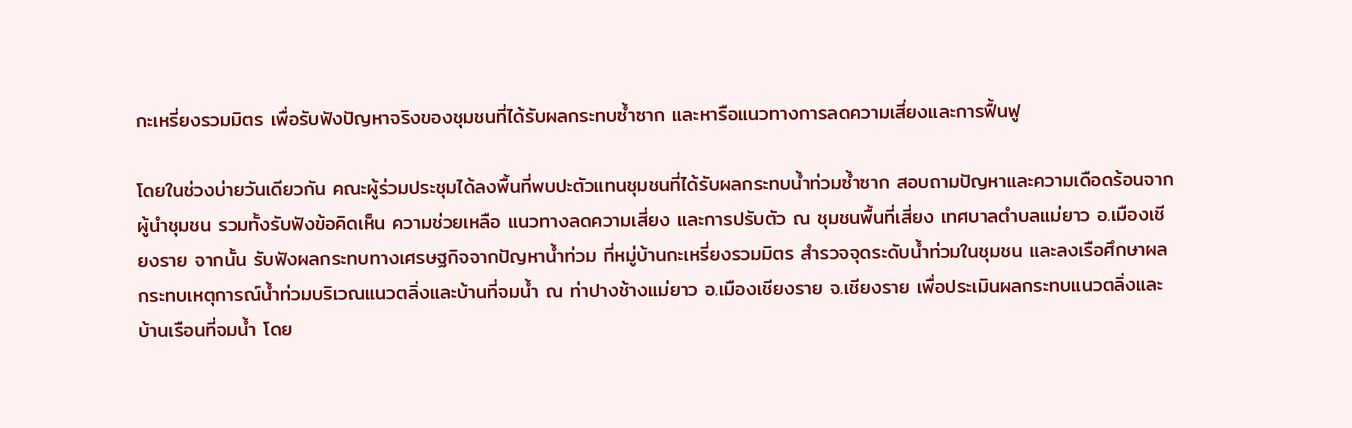กะเหรี่ยงรวมมิตร เพื่อรับฟังปัญหาจริงของชุมชนที่ได้รับผลกระทบซ้ำซาก และหารือแนวทางการลดความเสี่ยงและการฟื้นฟู

โดยในช่วงบ่ายวันเดียวกัน คณะผู้ร่วมประชุมได้ลงพื้นที่พบปะตัวแทนชุมชนที่ได้รับผลกระทบน้ำท่วมซ้ำซาก สอบถามปัญหาและความเดือดร้อนจากผู้นำชุมชน รวมทั้งรับฟังข้อคิดเห็น ความช่วยเหลือ แนวทางลดความเสี่ยง และการปรับตัว ณ ชุมชนพื้นที่เสี่ยง เทศบาลตำบลแม่ยาว อ.เมืองเชียงราย จากนั้น รับฟังผลกระทบทางเศรษฐกิจจากปัญหาน้ำท่วม ที่หมู่บ้านกะเหรี่ยงรวมมิตร สำรวจจุดระดับน้ำท่วมในชุมชน และลงเรือศึกษาผลกระทบเหตุการณ์น้ำท่วมบริเวณแนวตลิ่งและบ้านที่จมน้ำ ณ ท่าปางช้างแม่ยาว อ.เมืองเชียงราย จ.เชียงราย เพื่อประเมินผลกระทบแนวตลิ่งและบ้านเรือนที่จมน้ำ โดย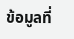ข้อมูลที่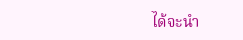ได้จะนำ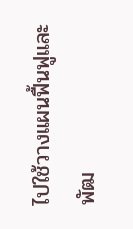ไปใช้วางแผนฟื้นฟูและพัฒ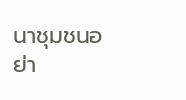นาชุมชนอย่า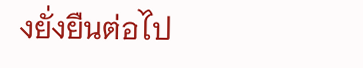งยั่งยืนต่อไป